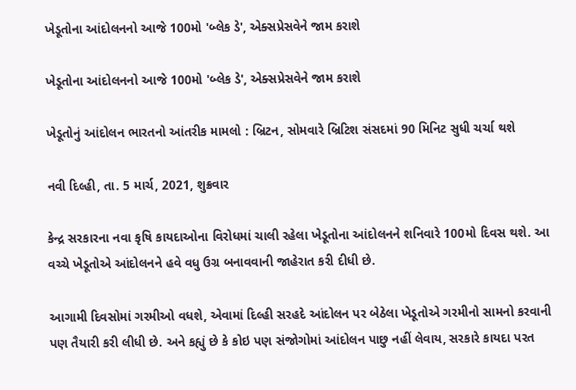ખેડૂતોના આંદોલનનો આજે 100મો 'બ્લેક ડે', એક્સપ્રેસવેને જામ કરાશે

ખેડૂતોના આંદોલનનો આજે 100મો 'બ્લેક ડે', એક્સપ્રેસવેને જામ કરાશે

ખેડૂતોનું આંદોલન ભારતનો આંતરીક મામલો : બ્રિટન, સોમવારે બ્રિટિશ સંસદમાં 90 મિનિટ સુધી ચર્ચા થશે

નવી દિલ્હી, તા. 5 માર્ચ, 2021, શુક્રવાર

કેન્દ્ર સરકારના નવા કૃષિ કાયદાઓના વિરોધમાં ચાલી રહેલા ખેડૂતોના આંદોલનને શનિવારે 100મો દિવસ થશે. આ વચ્ચે ખેડૂતોએ આંદોલનને હવે વધુ ઉગ્ર બનાવવાની જાહેરાત કરી દીધી છે.

આગામી દિવસોમાં ગરમીઓ વધશે, એવામાં દિલ્હી સરહદે આંદોલન પર બેઠેલા ખેડૂતોએ ગરમીનો સામનો કરવાની પણ તૈયારી કરી લીધી છે. અને કહ્યું છે કે કોઇ પણ સંજોગોમાં આંદોલન પાછુ નહીં લેવાય, સરકારે કાયદા પરત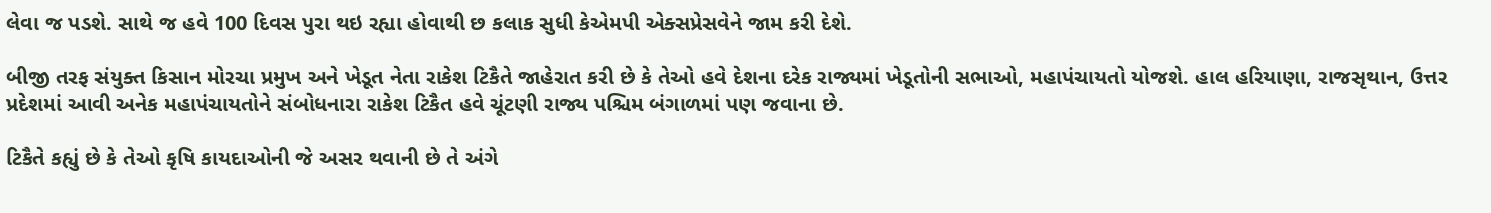લેવા જ પડશે. સાથે જ હવે 100 દિવસ પુરા થઇ રહ્યા હોવાથી છ કલાક સુધી કેએમપી એક્સપ્રેસવેને જામ કરી દેશે.

બીજી તરફ સંયુક્ત કિસાન મોરચા પ્રમુખ અને ખેડૂત નેતા રાકેશ ટિકૈતે જાહેરાત કરી છે કે તેઓ હવે દેશના દરેક રાજ્યમાં ખેડૂતોની સભાઓ, મહાપંચાયતો યોજશે. હાલ હરિયાણા, રાજસૃથાન, ઉત્તર પ્રદેશમાં આવી અનેક મહાપંચાયતોને સંબોધનારા રાકેશ ટિકૈત હવે ચૂંટણી રાજ્ય પશ્ચિમ બંગાળમાં પણ જવાના છે.

ટિકૈતે કહ્યું છે કે તેઓ કૃષિ કાયદાઓની જે અસર થવાની છે તે અંગે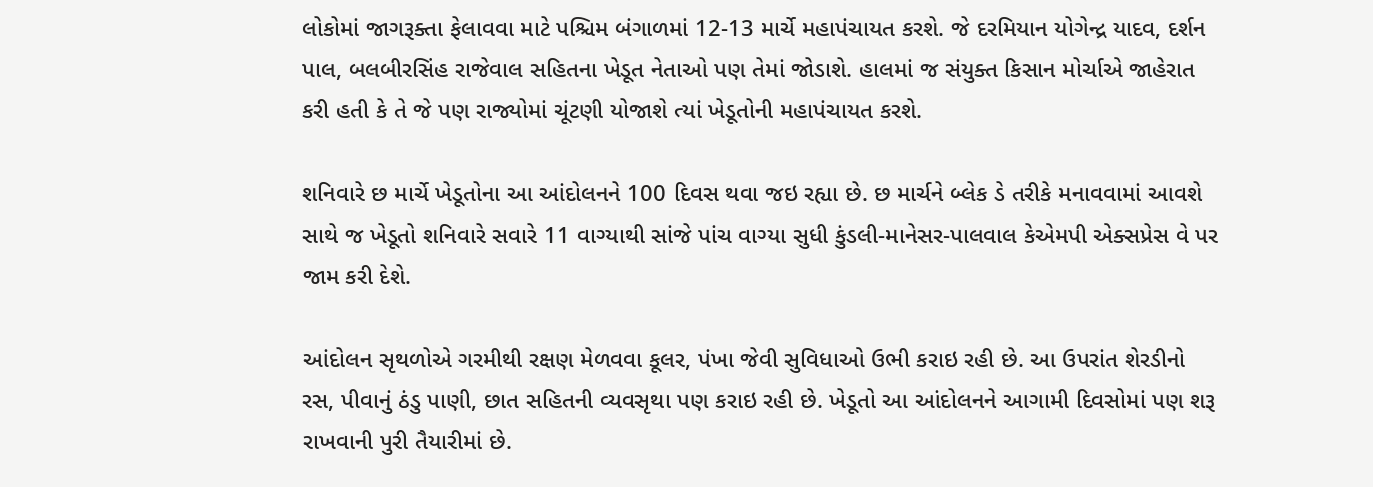લોકોમાં જાગરૂક્તા ફેલાવવા માટે પશ્ચિમ બંગાળમાં 12-13 માર્ચે મહાપંચાયત કરશે. જે દરમિયાન યોગેન્દ્ર યાદવ, દર્શન પાલ, બલબીરસિંહ રાજેવાલ સહિતના ખેડૂત નેતાઓ પણ તેમાં જોડાશે. હાલમાં જ સંયુક્ત કિસાન મોર્ચાએ જાહેરાત કરી હતી કે તે જે પણ રાજ્યોમાં ચૂંટણી યોજાશે ત્યાં ખેડૂતોની મહાપંચાયત કરશે.

શનિવારે છ માર્ચે ખેડૂતોના આ આંદોલનને 100 દિવસ થવા જઇ રહ્યા છે. છ માર્ચને બ્લેક ડે તરીકે મનાવવામાં આવશે સાથે જ ખેડૂતો શનિવારે સવારે 11 વાગ્યાથી સાંજે પાંચ વાગ્યા સુધી કુંડલી-માનેસર-પાલવાલ કેએમપી એક્સપ્રેસ વે પર જામ કરી દેશે.

આંદોલન સૃથળોએ ગરમીથી રક્ષણ મેળવવા કૂલર, પંખા જેવી સુવિધાઓ ઉભી કરાઇ રહી છે. આ ઉપરાંત શેરડીનો રસ, પીવાનું ઠંડુ પાણી, છાત સહિતની વ્યવસૃથા પણ કરાઇ રહી છે. ખેડૂતો આ આંદોલનને આગામી દિવસોમાં પણ શરૂ રાખવાની પુરી તૈયારીમાં છે.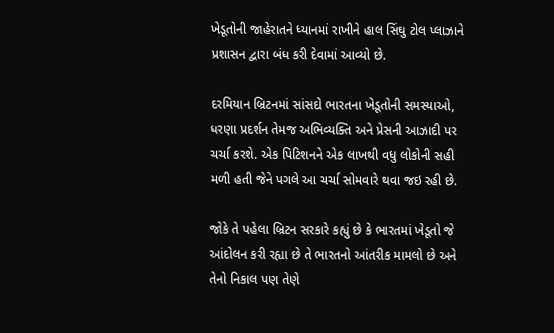ખેડૂતોની જાહેરાતને ધ્યાનમાં રાખીને હાલ સિંઘુ ટોલ પ્લાઝાને પ્રશાસન દ્વારા બંધ કરી દેવામાં આવ્યો છે.

દરમિયાન બ્રિટનમાં સાંસદો ભારતના ખેડૂતોની સમસ્યાઓ, ધરણા પ્રદર્શન તેમજ અભિવ્યક્તિ અને પ્રેસની આઝાદી પર ચર્ચા કરશે. એક પિટિશનને એક લાખથી વધુ લોકોની સહી મળી હતી જેને પગલે આ ચર્ચા સોમવારે થવા જઇ રહી છે.

જોકે તે પહેલા બ્રિટન સરકારે કહ્યું છે કે ભારતમાં ખેડૂતો જે આંદોલન કરી રહ્યા છે તે ભારતનો આંતરીક મામલો છે અને તેનો નિકાલ પણ તેણે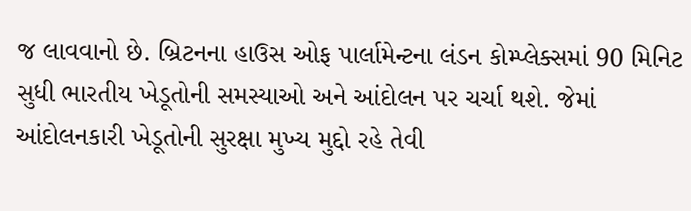જ લાવવાનો છે. બ્રિટનના હાઉસ ઓફ પાર્લામેન્ટના લંડન કોમ્પ્લેક્સમાં 90 મિનિટ સુધી ભારતીય ખેડૂતોની સમસ્યાઓ અને આંદોલન પર ચર્ચા થશે. જેમાં આંદોલનકારી ખેડૂતોની સુરક્ષા મુખ્ય મુદ્દો રહે તેવી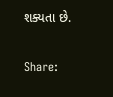શક્યતા છે.

Share: